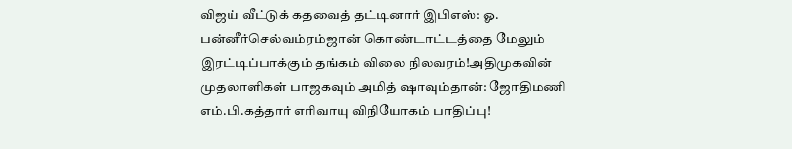விஜய் வீட்டுக் கதவைத் தட்டினார் இபிஎஸ்: ஓ. பன்னீர்செல்வம்ரம்ஜான் கொண்டாட்டத்தை மேலும் இரட்டிப்பாக்கும் தங்கம் விலை நிலவரம்!அதிமுகவின் முதலாளிகள் பாஜகவும் அமித் ஷாவும்தான்: ஜோதிமணி எம்.பி.கத்தார் எரிவாயு விநியோகம் பாதிப்பு!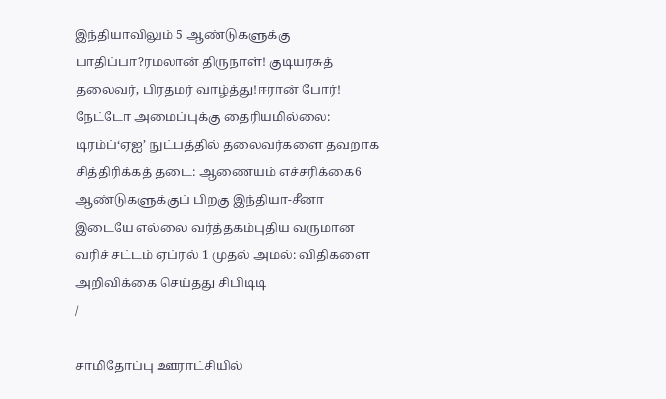இந்தியாவிலும் 5 ஆண்டுகளுக்கு பாதிப்பா?ரமலான் திருநாள்! குடியரசுத் தலைவர், பிரதமர் வாழ்த்து!ஈரான் போர்! நேட்டோ அமைப்புக்கு தைரியமில்லை: டிரம்ப்‘ஏஐ’ நுட்பத்தில் தலைவர்களை தவறாக சித்திரிக்கத் தடை: ஆணையம் எச்சரிக்கை6 ஆண்டுகளுக்குப் பிறகு இந்தியா-சீனா இடையே எல்லை வர்த்தகம்புதிய வருமான வரிச் சட்டம் ஏப்ரல் 1 முதல் அமல்: விதிகளை அறிவிக்கை செய்தது சிபிடிடி
/

சாமிதோப்பு ஊராட்சியில்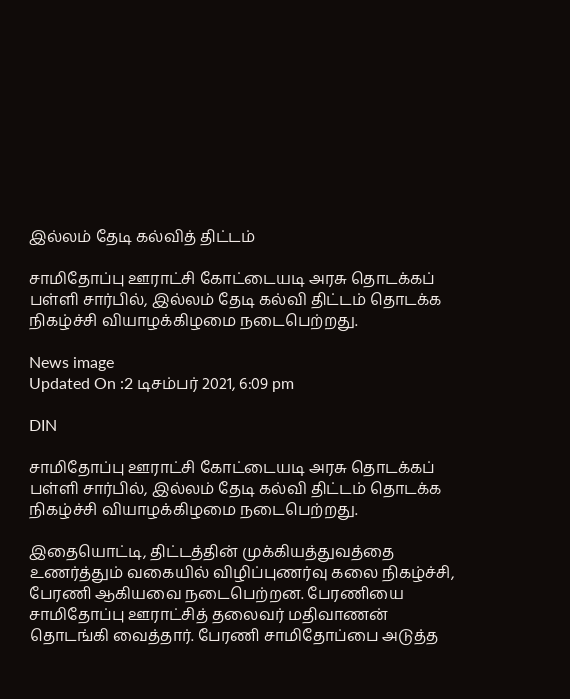இல்லம் தேடி கல்வித் திட்டம்

சாமிதோப்பு ஊராட்சி கோட்டையடி அரசு தொடக்கப் பள்ளி சார்பில், இல்லம் தேடி கல்வி திட்டம் தொடக்க நிகழ்ச்சி வியாழக்கிழமை நடைபெற்றது.

News image
Updated On :2 டிசம்பர் 2021, 6:09 pm

DIN

சாமிதோப்பு ஊராட்சி கோட்டையடி அரசு தொடக்கப் பள்ளி சார்பில், இல்லம் தேடி கல்வி திட்டம் தொடக்க நிகழ்ச்சி வியாழக்கிழமை நடைபெற்றது.

இதையொட்டி, திட்டத்தின் முக்கியத்துவத்தை உணர்த்தும் வகையில் விழிப்புணர்வு கலை நிகழ்ச்சி, பேரணி ஆகியவை நடைபெற்றன. பேரணியை சாமிதோப்பு ஊராட்சித் தலைவர் மதிவாணன் தொடங்கி வைத்தார். பேரணி சாமிதோப்பை அடுத்த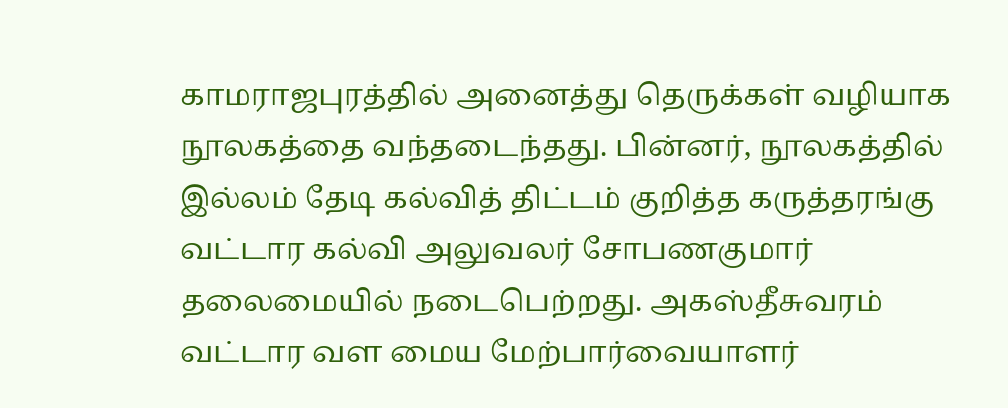காமராஜபுரத்தில் அனைத்து தெருக்கள் வழியாக நூலகத்தை வந்தடைந்தது. பின்னர், நூலகத்தில் இல்லம் தேடி கல்வித் திட்டம் குறித்த கருத்தரங்கு வட்டார கல்வி அலுவலர் சோபணகுமார் தலைமையில் நடைபெற்றது. அகஸ்தீசுவரம் வட்டார வள மைய மேற்பார்வையாளர்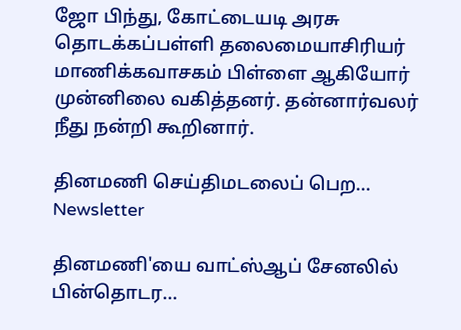ஜோ பிந்து, கோட்டையடி அரசு தொடக்கப்பள்ளி தலைமையாசிரியர் மாணிக்கவாசகம் பிள்ளை ஆகியோர் முன்னிலை வகித்தனர். தன்னார்வலர் நீது நன்றி கூறினார்.

தினமணி செய்திமடலைப் பெற... Newsletter

தினமணி'யை வாட்ஸ்ஆப் சேனலில் பின்தொடர...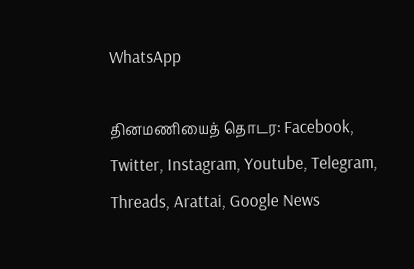WhatsApp

தினமணியைத் தொடர: Facebook, Twitter, Instagram, Youtube, Telegram, Threads, Arattai, Google News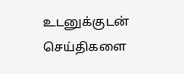உடனுக்குடன் செய்திகளை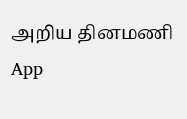அறிய தினமணி App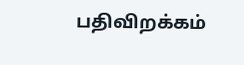பதிவிறக்கம்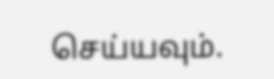செய்யவும்.